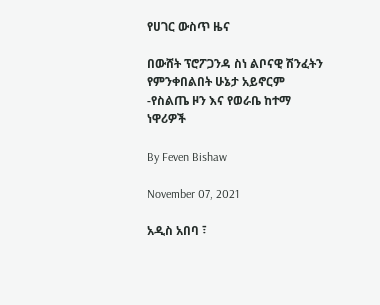የሀገር ውስጥ ዜና

በውሸት ፕሮፖጋንዳ ስነ ልቦናዊ ሽንፈትን የምንቀበልበት ሁኔታ አይኖርም -የስልጤ ዞን እና የወራቤ ከተማ ነዋሪዎች

By Feven Bishaw

November 07, 2021

አዲስ አበባ ፣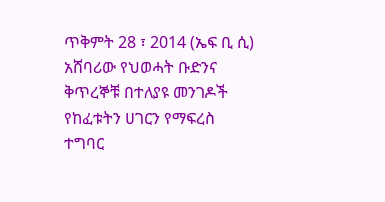ጥቅምት 28 ፣ 2014 (ኤፍ ቢ ሲ) አሸባሪው የህወሓት ቡድንና ቅጥረኞቹ በተለያዩ መንገዶች የከፈቱትን ሀገርን የማፍረስ ተግባር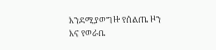እንደሚያወግዙ የሰልጤ ዞን እና የወራቤ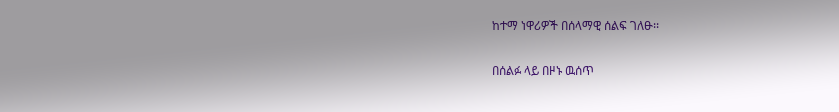ከተማ ነዋሪዎች በሰላማዊ ሰልፍ ገለፁ፡፡

በሰልፉ ላይ በዞኑ ዉሰጥ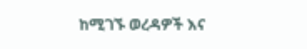ከሚገኙ ወረዳዎች እና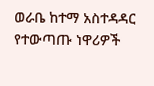ወራቤ ከተማ አስተዳዳር የተውጣጡ ነዋሪዎች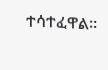ተሳተፈዋል፡፡